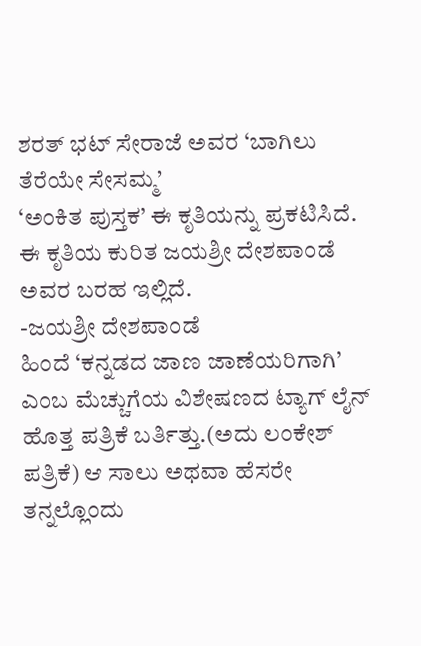ಶರತ್ ಭಟ್ ಸೇರಾಜೆ ಅವರ ‘ಬಾಗಿಲು ತೆರೆಯೇ ಸೇಸಮ್ಮ’
‘ಅಂಕಿತ ಪುಸ್ತಕ’ ಈ ಕೃತಿಯನ್ನು ಪ್ರಕಟಿಸಿದೆ.
ಈ ಕೃತಿಯ ಕುರಿತ ಜಯಶ್ರೀ ದೇಶಪಾಂಡೆ ಅವರ ಬರಹ ಇಲ್ಲಿದೆ.
-ಜಯಶ್ರೀ ದೇಶಪಾಂಡೆ
ಹಿಂದೆ ‘ಕನ್ನಡದ ಜಾಣ ಜಾಣೆಯರಿಗಾಗಿ’ ಎಂಬ ಮೆಚ್ಚುಗೆಯ ವಿಶೇಷಣದ ಟ್ಯಾಗ್ ಲೈನ್ ಹೊತ್ತ ಪತ್ರಿಕೆ ಬರ್ತಿತ್ತು.(ಅದು ಲಂಕೇಶ್ ಪತ್ರಿಕೆ) ಆ ಸಾಲು ಅಥವಾ ಹೆಸರೇ ತನ್ನಲ್ಲೊಂದು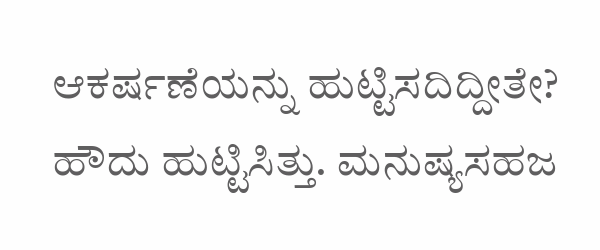ಆಕರ್ಷಣೆಯನ್ನು ಹುಟ್ಟಿಸದಿದ್ದೀತೇ? ಹೌದು ಹುಟ್ಟಿಸಿತ್ತು. ಮನುಷ್ಯಸಹಜ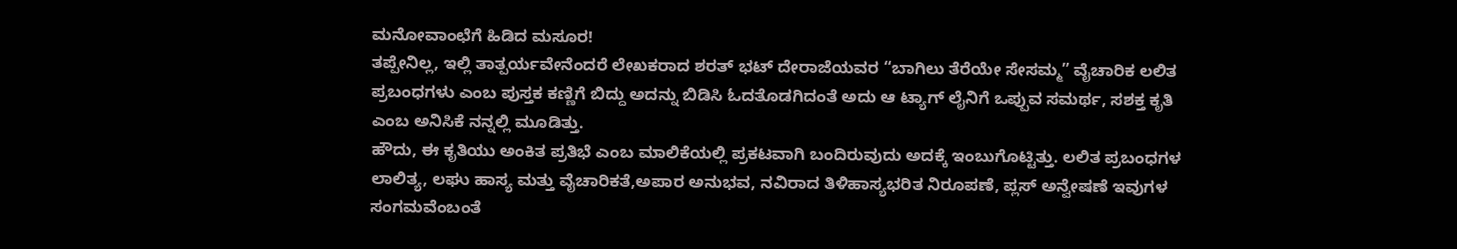ಮನೋವಾಂಛೆಗೆ ಹಿಡಿದ ಮಸೂರ!
ತಪ್ಪೇನಿಲ್ಲ, ಇಲ್ಲಿ ತಾತ್ಪರ್ಯವೇನೆಂದರೆ ಲೇಖಕರಾದ ಶರತ್ ಭಟ್ ದೇರಾಜೆಯವರ “ಬಾಗಿಲು ತೆರೆಯೇ ಸೇಸಮ್ಮ” ವೈಚಾರಿಕ ಲಲಿತ ಪ್ರಬಂಧಗಳು ಎಂಬ ಪುಸ್ತಕ ಕಣ್ಣಿಗೆ ಬಿದ್ದು ಅದನ್ನು ಬಿಡಿಸಿ ಓದತೊಡಗಿದಂತೆ ಅದು ಆ ಟ್ಯಾಗ್ ಲೈನಿಗೆ ಒಪ್ಪುವ ಸಮರ್ಥ, ಸಶಕ್ತ ಕೃತಿ ಎಂಬ ಅನಿಸಿಕೆ ನನ್ನಲ್ಲಿ ಮೂಡಿತ್ತು.
ಹೌದು, ಈ ಕೃತಿಯು ಅಂಕಿತ ಪ್ರತಿಭೆ ಎಂಬ ಮಾಲಿಕೆಯಲ್ಲಿ ಪ್ರಕಟವಾಗಿ ಬಂದಿರುವುದು ಅದಕ್ಕೆ ಇಂಬುಗೊಟ್ಟಿತ್ತು. ಲಲಿತ ಪ್ರಬಂಧಗಳ ಲಾಲಿತ್ಯ, ಲಘು ಹಾಸ್ಯ ಮತ್ತು ವೈಚಾರಿಕತೆ,ಅಪಾರ ಅನುಭವ, ನವಿರಾದ ತಿಳಿಹಾಸ್ಯಭರಿತ ನಿರೂಪಣೆ, ಪ್ಲಸ್ ಅನ್ವೇಷಣೆ ಇವುಗಳ ಸಂಗಮವೆಂಬಂತೆ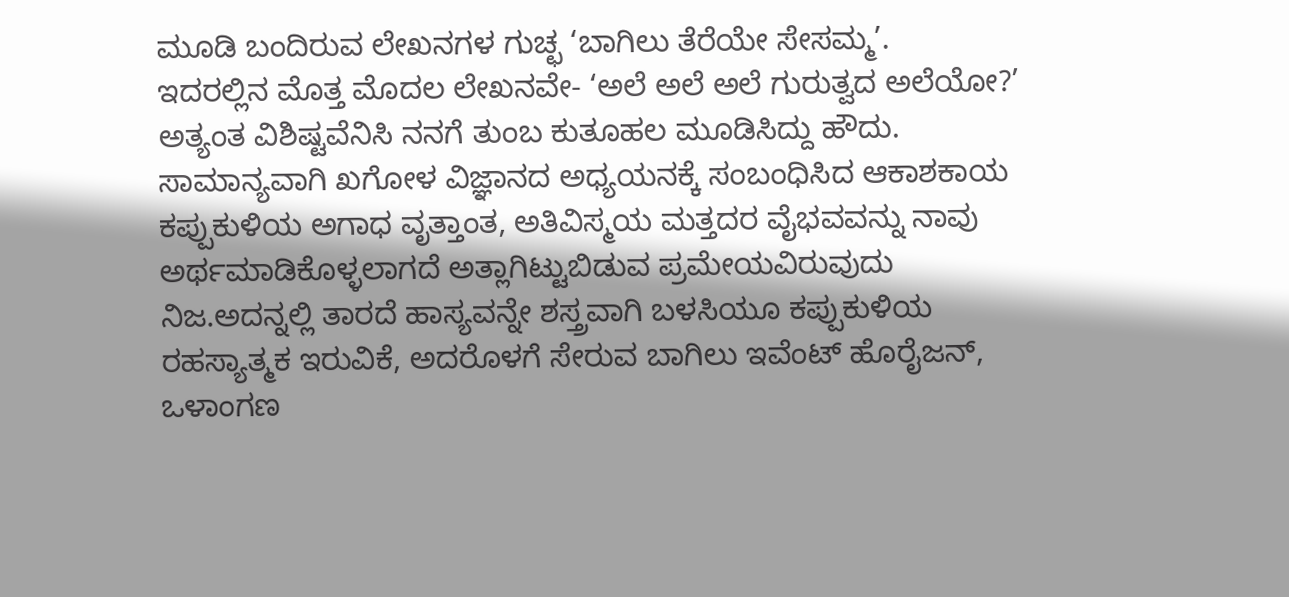ಮೂಡಿ ಬಂದಿರುವ ಲೇಖನಗಳ ಗುಚ್ಛ ‘ಬಾಗಿಲು ತೆರೆಯೇ ಸೇಸಮ್ಮ’.
ಇದರಲ್ಲಿನ ಮೊತ್ತ ಮೊದಲ ಲೇಖನವೇ- ‘ಅಲೆ ಅಲೆ ಅಲೆ ಗುರುತ್ವದ ಅಲೆಯೋ?’ ಅತ್ಯಂತ ವಿಶಿಷ್ಟವೆನಿಸಿ ನನಗೆ ತುಂಬ ಕುತೂಹಲ ಮೂಡಿಸಿದ್ದು ಹೌದು. ಸಾಮಾನ್ಯವಾಗಿ ಖಗೋಳ ವಿಜ್ಞಾನದ ಅಧ್ಯಯನಕ್ಕೆ ಸಂಬಂಧಿಸಿದ ಆಕಾಶಕಾಯ ಕಪ್ಪುಕುಳಿಯ ಅಗಾಧ ವೃತ್ತಾಂತ, ಅತಿವಿಸ್ಮಯ ಮತ್ತದರ ವೈಭವವನ್ನು ನಾವು ಅರ್ಥಮಾಡಿಕೊಳ್ಳಲಾಗದೆ ಅತ್ಲಾಗಿಟ್ಟುಬಿಡುವ ಪ್ರಮೇಯವಿರುವುದು ನಿಜ.ಅದನ್ನಲ್ಲಿ ತಾರದೆ ಹಾಸ್ಯವನ್ನೇ ಶಸ್ತ್ರವಾಗಿ ಬಳಸಿಯೂ ಕಪ್ಪುಕುಳಿಯ ರಹಸ್ಯಾತ್ಮಕ ಇರುವಿಕೆ, ಅದರೊಳಗೆ ಸೇರುವ ಬಾಗಿಲು ಇವೆಂಟ್ ಹೊರೈಜನ್, ಒಳಾಂಗಣ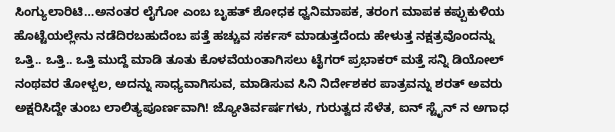ಸಿಂಗ್ಯುಲಾರಿಟಿ…ಅನಂತರ ಲೈಗೋ ಎಂಬ ಬೃಹತ್ ಶೋಧಕ ಧ್ವನಿಮಾಪಕ, ತರಂಗ ಮಾಪಕ ಕಪ್ಪುಕುಳಿಯ ಹೊಟ್ಟೆಯಲ್ಲೇನು ನಡೆದಿರಬಹುದೆಂಬ ಪತ್ತೆ ಹಚ್ಚುವ ಸರ್ಕಸ್ ಮಾಡುತ್ತದೆಂದು ಹೇಳುತ್ತ ನಕ್ಷತ್ರವೊಂದನ್ನು ಒತ್ತಿ.. ಒತ್ತಿ.. ಒತ್ತಿ ಮುದ್ದೆ ಮಾಡಿ ತೂತು ಕೊಳವೆಯಂತಾಗಿಸಲು ಟೈಗರ್ ಪ್ರಭಾಕರ್ ಮತ್ತೆ ಸನ್ನಿ ಡಿಯೋಲ್
ನಂಥವರ ತೋಳ್ಬಲ, ಅದನ್ನು ಸಾಧ್ಯವಾಗಿಸುವ, ಮಾಡಿಸುವ ಸಿನಿ ನಿರ್ದೇಶಕರ ಪಾತ್ರವನ್ನು ಶರತ್ ಅವರು ಅಕ್ಷರಿಸಿದ್ದೇ ತುಂಬ ಲಾಲಿತ್ಯಪೂರ್ಣವಾಗಿ! ಜ್ಯೋತಿರ್ವರ್ಷಗಳು, ಗುರುತ್ವದ ಸೆಳೆತ, ಐನ್ ಸ್ಟೈನ್ ನ ಅಗಾಧ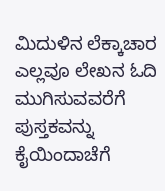ಮಿದುಳಿನ ಲೆಕ್ಕಾಚಾರ ಎಲ್ಲವೂ ಲೇಖನ ಓದಿ ಮುಗಿಸುವವರೆಗೆ ಪುಸ್ತಕವನ್ನು ಕೈಯಿಂದಾಚೆಗೆ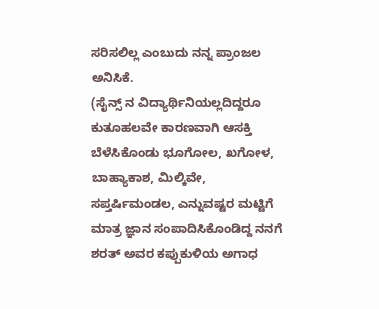ಸರಿಸಲಿಲ್ಲ ಎಂಬುದು ನನ್ನ ಪ್ರಾಂಜಲ ಅನಿಸಿಕೆ.
(ಸೈನ್ಸ್ ನ ವಿದ್ಯಾರ್ಥಿನಿಯಲ್ಲದಿದ್ದರೂ ಕುತೂಹಲವೇ ಕಾರಣವಾಗಿ ಆಸಕ್ತಿ ಬೆಳೆಸಿಕೊಂಡು ಭೂಗೋಲ, ಖಗೋಳ, ಬಾಹ್ಯಾಕಾಶ, ಮಿಲ್ಕಿವೇ, ಸಪ್ತರ್ಷಿಮಂಡಲ, ಎನ್ನುವಷ್ಟರ ಮಟ್ಟಿಗೆ ಮಾತ್ರ ಜ್ಞಾನ ಸಂಪಾದಿಸಿಕೊಂಡಿದ್ದ ನನಗೆ ಶರತ್ ಅವರ ಕಪ್ಪುಕುಳಿಯ ಅಗಾಧ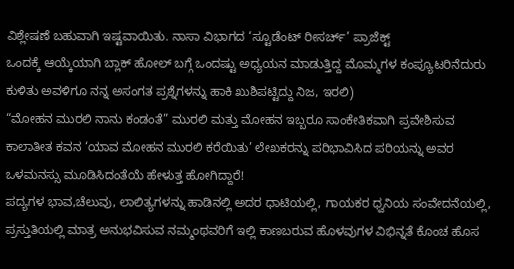ವಿಶ್ಲೇಷಣೆ ಬಹುವಾಗಿ ಇಷ್ಟವಾಯಿತು. ನಾಸಾ ವಿಭಾಗದ ‘ಸ್ಟೂಡೆಂಟ್ ರೀಸರ್ಚ್’ ಪ್ರಾಜೆಕ್ಟ್
ಒಂದಕ್ಕೆ ಆಯ್ಕೆಯಾಗಿ ಬ್ಲಾಕ್ ಹೋಲ್ ಬಗ್ಗೆ ಒಂದಷ್ಟು ಅಧ್ಯಯನ ಮಾಡುತ್ತಿದ್ದ ಮೊಮ್ಮಗಳ ಕಂಪ್ಯೂಟರಿನೆದುರು ಕುಳಿತು ಅವಳಿಗೂ ನನ್ನ ಅಸಂಗತ ಪ್ರಶ್ನೆಗಳನ್ನು ಹಾಕಿ ಖುಶಿಪಟ್ಟಿದ್ದು ನಿಜ, ಇರಲಿ)
“ಮೋಹನ ಮುರಲಿ ನಾನು ಕಂಡಂತೆ” ಮುರಲಿ ಮತ್ತು ಮೋಹನ ಇಬ್ಬರೂ ಸಾಂಕೇತಿಕವಾಗಿ ಪ್ರವೇಶಿಸುವ ಕಾಲಾತೀತ ಕವನ ‘ಯಾವ ಮೋಹನ ಮುರಲಿ ಕರೆಯಿತು’ ಲೇಖಕರನ್ನು ಪರಿಭಾವಿಸಿದ ಪರಿಯನ್ನು ಅವರ ಒಳಮನಸ್ಸು ಮೂಡಿಸಿದಂತೆಯೆ ಹೇಳುತ್ತ ಹೋಗಿದ್ದಾರೆ!
ಪದ್ಯಗಳ ಭಾವ,ಚೆಲುವು, ಲಾಲಿತ್ಯಗಳನ್ನು ಹಾಡಿನಲ್ಲಿ ಅದರ ಧಾಟಿಯಲ್ಲಿ, ಗಾಯಕರ ಧ್ವನಿಯ ಸಂವೇದನೆಯಲ್ಲಿ, ಪ್ರಸ್ತುತಿಯಲ್ಲಿ ಮಾತ್ರ ಅನುಭವಿಸುವ ನಮ್ಮಂಥವರಿಗೆ ಇಲ್ಲಿ ಕಾಣಬರುವ ಹೊಳವುಗಳ ವಿಭಿನ್ನತೆ ಕೊಂಚ ಹೊಸ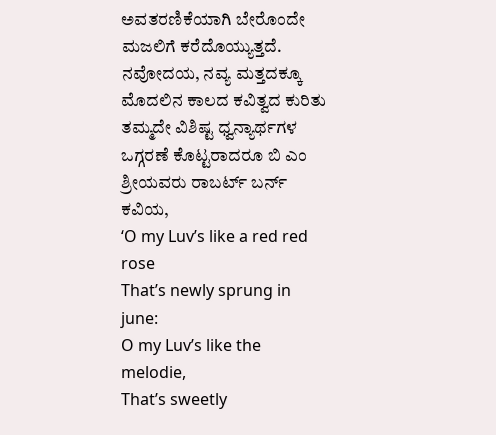ಅವತರಣಿಕೆಯಾಗಿ ಬೇರೊಂದೇ ಮಜಲಿಗೆ ಕರೆದೊಯ್ಯುತ್ತದೆ. ನವೋದಯ, ನವ್ಯ ಮತ್ತದಕ್ಕೂ ಮೊದಲಿನ ಕಾಲದ ಕವಿತ್ವದ ಕುರಿತು ತಮ್ಮದೇ ವಿಶಿಷ್ಟ ಧ್ವನ್ಯಾರ್ಥಗಳ ಒಗ್ಗರಣೆ ಕೊಟ್ಟರಾದರೂ ಬಿ ಎಂ ಶ್ರೀಯವರು ರಾಬರ್ಟ್ ಬರ್ನ್ ಕವಿಯ,
‘O my Luv’s like a red red rose
That’s newly sprung in june:
O my Luv’s like the melodie,
That’s sweetly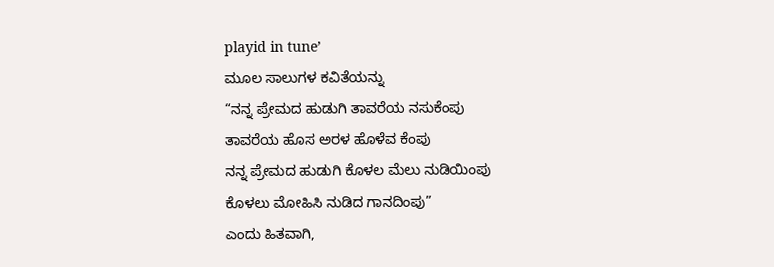playid in tune’
ಮೂಲ ಸಾಲುಗಳ ಕವಿತೆಯನ್ನು
“ನನ್ನ ಪ್ರೇಮದ ಹುಡುಗಿ ತಾವರೆಯ ನಸುಕೆಂಪು
ತಾವರೆಯ ಹೊಸ ಅರಳ ಹೊಳೆವ ಕೆಂಪು
ನನ್ನ ಪ್ರೇಮದ ಹುಡುಗಿ ಕೊಳಲ ಮೆಲು ನುಡಿಯಿಂಪು
ಕೊಳಲು ಮೋಹಿಸಿ ನುಡಿದ ಗಾನದಿಂಪು”
ಎಂದು ಹಿತವಾಗಿ,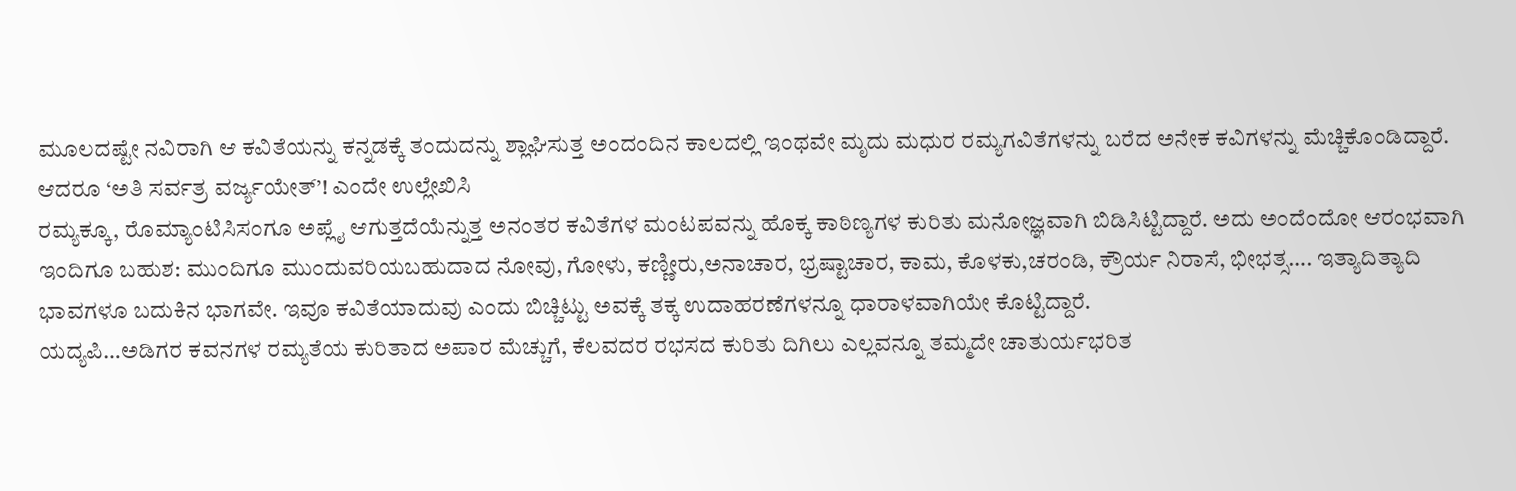ಮೂಲದಷ್ಟೇ ನವಿರಾಗಿ ಆ ಕವಿತೆಯನ್ನು ಕನ್ನಡಕ್ಕೆ ತಂದುದನ್ನು ಶ್ಲಾಘಿಸುತ್ತ ಅಂದಂದಿನ ಕಾಲದಲ್ಲಿ ಇಂಥವೇ ಮೃದು ಮಧುರ ರಮ್ಯಗವಿತೆಗಳನ್ನು ಬರೆದ ಅನೇಕ ಕವಿಗಳನ್ನು ಮೆಚ್ಚಿಕೊಂಡಿದ್ದಾರೆ.
ಆದರೂ ‘ಅತಿ ಸರ್ವತ್ರ ವರ್ಜ್ಯಯೇತ್’! ಎಂದೇ ಉಲ್ಲೇಖಿಸಿ
ರಮ್ಯಕ್ಕೂ, ರೊಮ್ಯಾಂಟಿಸಿಸಂಗೂ ಅಪ್ಲೈ ಆಗುತ್ತದೆಯೆನ್ನುತ್ತ ಅನಂತರ ಕವಿತೆಗಳ ಮಂಟಪವನ್ನು ಹೊಕ್ಕ ಕಾಠಿಣ್ಯಗಳ ಕುರಿತು ಮನೋಜ್ಞವಾಗಿ ಬಿಡಿಸಿಟ್ಟಿದ್ದಾರೆ. ಅದು ಅಂದೆಂದೋ ಆರಂಭವಾಗಿ ಇಂದಿಗೂ ಬಹುಶ: ಮುಂದಿಗೂ ಮುಂದುವರಿಯಬಹುದಾದ ನೋವು, ಗೋಳು, ಕಣ್ಣೀರು,ಅನಾಚಾರ, ಭ್ರಷ್ಟಾಚಾರ, ಕಾಮ, ಕೊಳಕು,ಚರಂಡಿ, ಕ್ರೌರ್ಯ ನಿರಾಸೆ, ಭೀಭತ್ಸ…. ಇತ್ಯಾದಿತ್ಯಾದಿ ಭಾವಗಳೂ ಬದುಕಿನ ಭಾಗವೇ. ಇವೂ ಕವಿತೆಯಾದುವು ಎಂದು ಬಿಚ್ಚಿಟ್ಟು ಅವಕ್ಕೆ ತಕ್ಕ ಉದಾಹರಣೆಗಳನ್ನೂ ಧಾರಾಳವಾಗಿಯೇ ಕೊಟ್ಟಿದ್ದಾರೆ.
ಯದ್ಯಪಿ…ಅಡಿಗರ ಕವನಗಳ ರಮ್ಯತೆಯ ಕುರಿತಾದ ಅಪಾರ ಮೆಚ್ಚುಗೆ, ಕೆಲವದರ ರಭಸದ ಕುರಿತು ದಿಗಿಲು ಎಲ್ಲವನ್ನೂ ತಮ್ಮದೇ ಚಾತುರ್ಯಭರಿತ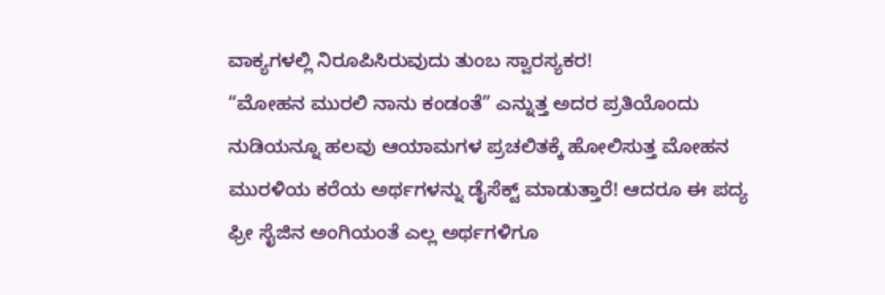ವಾಕ್ಯಗಳಲ್ಲಿ ನಿರೂಪಿಸಿರುವುದು ತುಂಬ ಸ್ವಾರಸ್ಯಕರ!
“ಮೋಹನ ಮುರಲಿ ನಾನು ಕಂಡಂತೆ” ಎನ್ನುತ್ತ ಅದರ ಪ್ರತಿಯೊಂದು ನುಡಿಯನ್ನೂ ಹಲವು ಆಯಾಮಗಳ ಪ್ರಚಲಿತಕ್ಕೆ ಹೋಲಿಸುತ್ತ ಮೋಹನ ಮುರಳಿಯ ಕರೆಯ ಅರ್ಥಗಳನ್ನು ಡೈಸೆಕ್ಟ್ ಮಾಡುತ್ತಾರೆ! ಆದರೂ ಈ ಪದ್ಯ ಫ್ರೀ ಸೈಜಿನ ಅಂಗಿಯಂತೆ ಎಲ್ಲ ಅರ್ಥಗಳಿಗೂ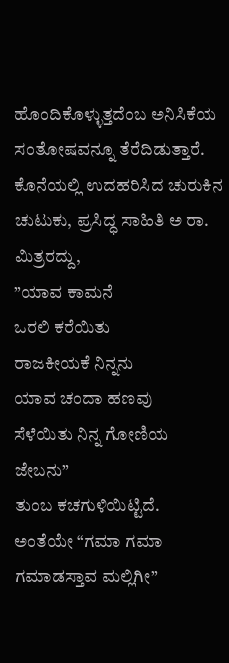ಹೊಂದಿಕೊಳ್ಳುತ್ತದೆಂಬ ಅನಿಸಿಕೆಯ ಸಂತೋಷವನ್ನೂ ತೆರೆದಿಡುತ್ತಾರೆ. ಕೊನೆಯಲ್ಲಿ ಉದಹರಿಸಿದ ಚುರುಕಿನ ಚುಟುಕು, ಪ್ರಸಿದ್ಧ ಸಾಹಿತಿ ಅ ರಾ. ಮಿತ್ರರದ್ದು,
”ಯಾವ ಕಾಮನೆ
ಒರಲಿ ಕರೆಯಿತು
ರಾಜಕೀಯಕೆ ನಿನ್ನನು
ಯಾವ ಚಂದಾ ಹಣವು
ಸೆಳೆಯಿತು ನಿನ್ನ ಗೋಣಿಯ ಜೇಬನು”
ತುಂಬ ಕಚಗುಳಿಯಿಟ್ಟಿದೆ.
ಅಂತೆಯೇ “ಗಮಾ ಗಮಾ ಗಮಾಡಸ್ತಾವ ಮಲ್ಲಿಗೀ”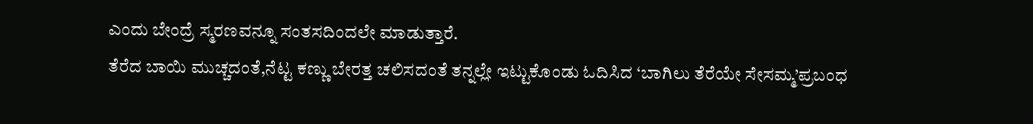ಎಂದು ಬೇಂದ್ರೆ ಸ್ಮರಣವನ್ನೂ ಸಂತಸದಿಂದಲೇ ಮಾಡುತ್ತಾರೆ.
ತೆರೆದ ಬಾಯಿ ಮುಚ್ಚದಂತೆ,ನೆಟ್ಟ ಕಣ್ಣು ಬೇರತ್ತ ಚಲಿಸದಂತೆ ತನ್ನಲ್ಲೇ ಇಟ್ಟುಕೊಂಡು ಓದಿಸಿದ ‘ಬಾಗಿಲು ತೆರೆಯೇ ಸೇಸಮ್ಮ’ಪ್ರಬಂಧ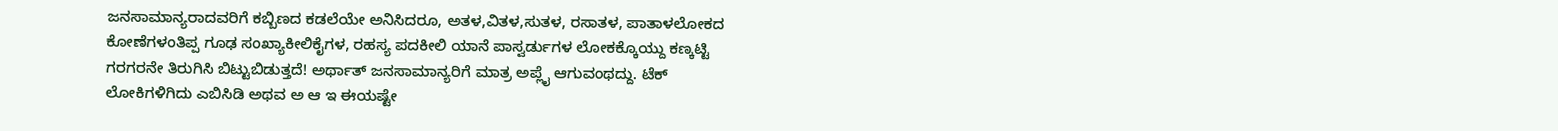ಜನಸಾಮಾನ್ಯರಾದವರಿಗೆ ಕಬ್ಬಿಣದ ಕಡಲೆಯೇ ಅನಿಸಿದರೂ, ಅತಳ,ವಿತಳ,ಸುತಳ, ರಸಾತಳ, ಪಾತಾಳಲೋಕದ ಕೋಣೆಗಳಂತಿಪ್ಪ ಗೂಢ ಸಂಖ್ಯಾಕೀಲಿಕೈಗಳ, ರಹಸ್ಯ ಪದಕೀಲಿ ಯಾನೆ ಪಾಸ್ವರ್ಡುಗಳ ಲೋಕಕ್ಕೊಯ್ದು ಕಣ್ಕಟ್ಟಿ ಗರಗರನೇ ತಿರುಗಿಸಿ ಬಿಟ್ಟುಬಿಡುತ್ತದೆ! ಅರ್ಥಾತ್ ಜನಸಾಮಾನ್ಯರಿಗೆ ಮಾತ್ರ ಅಪ್ಲೈ ಆಗುವಂಥದ್ದು. ಟೆಕ್ ಲೋಕಿಗಳಿಗಿದು ಎಬಿಸಿಡಿ ಅಥವ ಅ ಆ ಇ ಈಯಷ್ಟೇ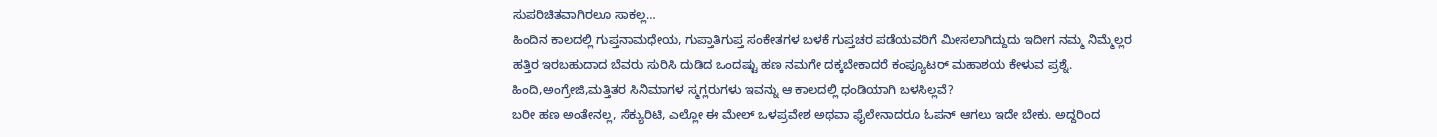ಸುಪರಿಚಿತವಾಗಿರಲೂ ಸಾಕಲ್ಲ…
ಹಿಂದಿನ ಕಾಲದಲ್ಲಿ ಗುಪ್ತನಾಮಧೇಯ, ಗುಪ್ತಾತಿಗುಪ್ತ ಸಂಕೇತಗಳ ಬಳಕೆ ಗುಪ್ತಚರ ಪಡೆಯವರಿಗೆ ಮೀಸಲಾಗಿದ್ದುದು ಇದೀಗ ನಮ್ಮ ನಿಮ್ಮೆಲ್ಲರ ಹತ್ತಿರ ಇರಬಹುದಾದ ಬೆವರು ಸುರಿಸಿ ದುಡಿದ ಒಂದಷ್ಟು ಹಣ ನಮಗೇ ದಕ್ಕಬೇಕಾದರೆ ಕಂಪ್ಯೂಟರ್ ಮಹಾಶಯ ಕೇಳುವ ಪ್ರಶ್ನೆ. ಹಿಂದಿ,ಅಂಗ್ರೇಜಿ,ಮತ್ತಿತರ ಸಿನಿಮಾಗಳ ಸ್ಮಗ್ಲರುಗಳು ಇವನ್ನು ಆ ಕಾಲದಲ್ಲಿ ಧಂಡಿಯಾಗಿ ಬಳಸಿಲ್ಲವೆ?
ಬರೀ ಹಣ ಅಂತೇನಲ್ಲ, ಸೆಕ್ಯುರಿಟಿ, ಎಲ್ಲೋ ಈ ಮೇಲ್ ಒಳಪ್ರವೇಶ ಅಥವಾ ಫೈಲೇನಾದರೂ ಓಪನ್ ಆಗಲು ಇದೇ ಬೇಕು. ಅದ್ದರಿಂದ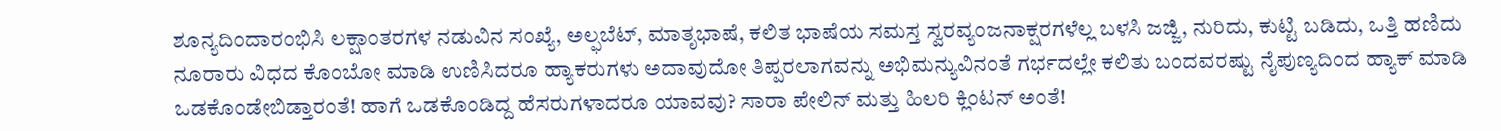ಶೂನ್ಯದಿಂದಾರಂಭಿಸಿ ಲಕ್ಷಾಂತರಗಳ ನಡುವಿನ ಸಂಖ್ಯೆ, ಅಲ್ಫಬೆಟ್, ಮಾತೃಭಾಷೆ, ಕಲಿತ ಭಾಷೆಯ ಸಮಸ್ತ ಸ್ವರವ್ಯಂಜನಾಕ್ಷರಗಳೆಲ್ಲ ಬಳಸಿ ಜಜ್ಜಿ, ನುರಿದು, ಕುಟ್ಟಿ ಬಡಿದು, ಒತ್ತಿ ಹಣಿದು ನೂರಾರು ವಿಧದ ಕೊಂಬೋ ಮಾಡಿ ಉಣಿಸಿದರೂ ಹ್ಯಾಕರುಗಳು ಅದಾವುದೋ ತಿಪ್ಪರಲಾಗವನ್ನು ಅಭಿಮನ್ಯುವಿನಂತೆ ಗರ್ಭದಲ್ಲೇ ಕಲಿತು ಬಂದವರಷ್ಟು ನೈಪುಣ್ಯದಿಂದ ಹ್ಯಾಕ್ ಮಾಡಿ ಒಡಕೊಂಡೇಬಿಡ್ತಾರಂತೆ! ಹಾಗೆ ಒಡಕೊಂಡಿದ್ದ ಹೆಸರುಗಳಾದರೂ ಯಾವವು? ಸಾರಾ ಪೇಲಿನ್ ಮತ್ತು ಹಿಲರಿ ಕ್ಲಿಂಟನ್ ಅಂತೆ!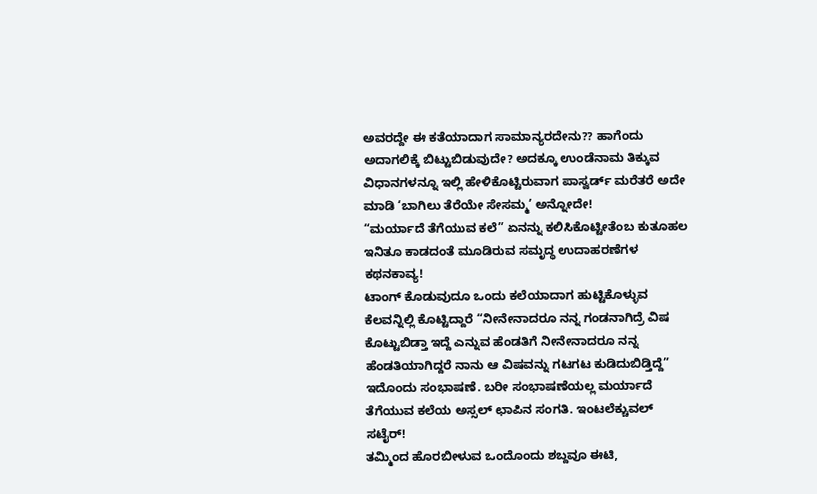ಅವರದ್ದೇ ಈ ಕತೆಯಾದಾಗ ಸಾಮಾನ್ಯರದೇನು?? ಹಾಗೆಂದು ಅದಾಗಲಿಕ್ಕೆ ಬಿಟ್ಟುಬಿಡುವುದೇ? ಅದಕ್ಕೂ ಉಂಡೆನಾಮ ತಿಕ್ಕುವ ವಿಧಾನಗಳನ್ನೂ ಇಲ್ಲಿ ಹೇಳಿಕೊಟ್ಟಿರುವಾಗ ಪಾಸ್ವರ್ಡ್ ಮರೆತರೆ ಅದೇ ಮಾಡಿ ‘ಬಾಗಿಲು ತೆರೆಯೇ ಸೇಸಮ್ಮ’ ಅನ್ನೋದೇ!
“ಮರ್ಯಾದೆ ತೆಗೆಯುವ ಕಲೆ” ಏನನ್ನು ಕಲಿಸಿಕೊಟ್ಟೀತೆಂಬ ಕುತೂಹಲ ಇನಿತೂ ಕಾಡದಂತೆ ಮೂಡಿರುವ ಸಮೃದ್ಧ ಉದಾಹರಣೆಗಳ ಕಥನಕಾವ್ಯ!
ಟಾಂಗ್ ಕೊಡುವುದೂ ಒಂದು ಕಲೆಯಾದಾಗ ಹುಟ್ಟಿಕೊಳ್ಳುವ ಕೆಲವನ್ನಿಲ್ಲಿ ಕೊಟ್ಟಿದ್ದಾರೆ “ನೀನೇನಾದರೂ ನನ್ನ ಗಂಡನಾಗಿದ್ರೆ ವಿಷ ಕೊಟ್ಟುಬಿಡ್ತಾ ಇದ್ದೆ ಎನ್ನುವ ಹೆಂಡತಿಗೆ ನೀನೇನಾದರೂ ನನ್ನ ಹೆಂಡತಿಯಾಗಿದ್ದರೆ ನಾನು ಆ ವಿಷವನ್ನು ಗಟಗಟ ಕುಡಿದುಬಿಡ್ತಿದ್ದೆ” ಇದೊಂದು ಸಂಭಾಷಣೆ. ಬರೀ ಸಂಭಾಷಣೆಯಲ್ಲ ಮರ್ಯಾದೆ ತೆಗೆಯುವ ಕಲೆಯ ಅಸ್ಸಲ್ ಛಾಪಿನ ಸಂಗತಿ. ಇಂಟಲೆಕ್ಚುವಲ್ ಸಟೈರ್!
ತಮ್ಮಿಂದ ಹೊರಬೀಳುವ ಒಂದೊಂದು ಶಬ್ದವೂ ಈಟಿ,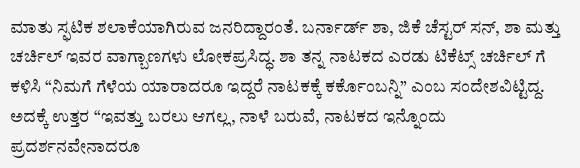ಮಾತು ಸ್ಫಟಿಕ ಶಲಾಕೆಯಾಗಿರುವ ಜನರಿದ್ದಾರಂತೆ. ಬರ್ನಾರ್ಡ್ ಶಾ, ಜಿಕೆ ಚೆಸ್ಟರ್ ಸನ್, ಶಾ ಮತ್ತು ಚರ್ಚಿಲ್ ಇವರ ವಾಗ್ಬಾಣಗಳು ಲೋಕಪ್ರಸಿದ್ಧ. ಶಾ ತನ್ನ ನಾಟಕದ ಎರಡು ಟಿಕೆಟ್ಸ್ ಚರ್ಚಿಲ್ ಗೆ ಕಳಿಸಿ “ನಿಮಗೆ ಗೆಳೆಯ ಯಾರಾದರೂ ಇದ್ದರೆ ನಾಟಕಕ್ಕೆ ಕರ್ಕೊಂಬನ್ನಿ” ಎಂಬ ಸಂದೇಶವಿಟ್ಟಿದ್ದ.
ಅದಕ್ಕೆ ಉತ್ತರ “ಇವತ್ತು ಬರಲು ಆಗಲ್ಲ, ನಾಳೆ ಬರುವೆ, ನಾಟಕದ ಇನ್ನೊಂದು ಪ್ರದರ್ಶನವೇನಾದರೂ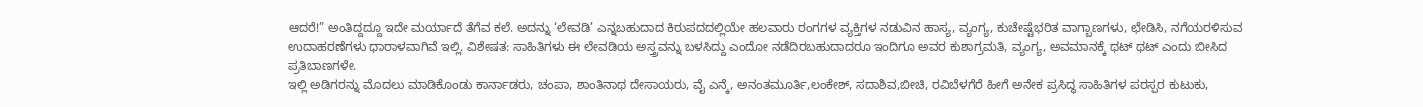ಆದರೆ!” ಅಂತಿದ್ದದ್ದೂ ಇದೇ ಮರ್ಯಾದೆ ತೆಗೆವ ಕಲೆ. ಅದನ್ನು ‘ಲೇವಡಿ’ ಎನ್ನಬಹುದಾದ ಕಿರುಪದದಲ್ಲಿಯೇ ಹಲವಾರು ರಂಗಗಳ ವ್ಯಕ್ತಿಗಳ ನಡುವಿನ ಹಾಸ್ಯ, ವ್ಯಂಗ್ಯ, ಕುಚೇಷ್ಟೆಭರಿತ ವಾಗ್ಬಾಣಗಳು, ಛೇಡಿಸಿ, ನಗೆಯರಳಿಸುವ ಉದಾಹರಣೆಗಳು ಧಾರಾಳವಾಗಿವೆ ಇಲ್ಲಿ. ವಿಶೇಷತ: ಸಾಹಿತಿಗಳು ಈ ಲೇವಡಿಯ ಅಸ್ತ್ರವನ್ನು ಬಳಸಿದ್ದು ಎಂದೋ ನಡೆದಿರಬಹುದಾದರೂ ಇಂದಿಗೂ ಅವರ ಕುಶಾಗ್ರಮತಿ, ವ್ಯಂಗ್ಯ, ಅವಮಾನಕ್ಕೆ ಥಟ್ ಥಟ್ ಎಂದು ಬೀಸಿದ ಪ್ರತಿಬಾಣಗಳೇ.
ಇಲ್ಲಿ ಅಡಿಗರನ್ನು ಮೊದಲು ಮಾಡಿಕೊಂಡು ಕಾರ್ನಾಡರು, ಚಂಪಾ, ಶಾಂತಿನಾಥ ದೇಸಾಯರು, ವೈ ಎನ್ಕೆ, ಅನಂತಮೂರ್ತಿ,ಲಂಕೇಶ್, ಸದಾಶಿವ,ಬೀಚಿ, ರವಿಬೆಳಗೆರೆ ಹೀಗೆ ಅನೇಕ ಪ್ರಸಿದ್ಧ ಸಾಹಿತಿಗಳ ಪರಸ್ಪರ ಕುಟುಕು,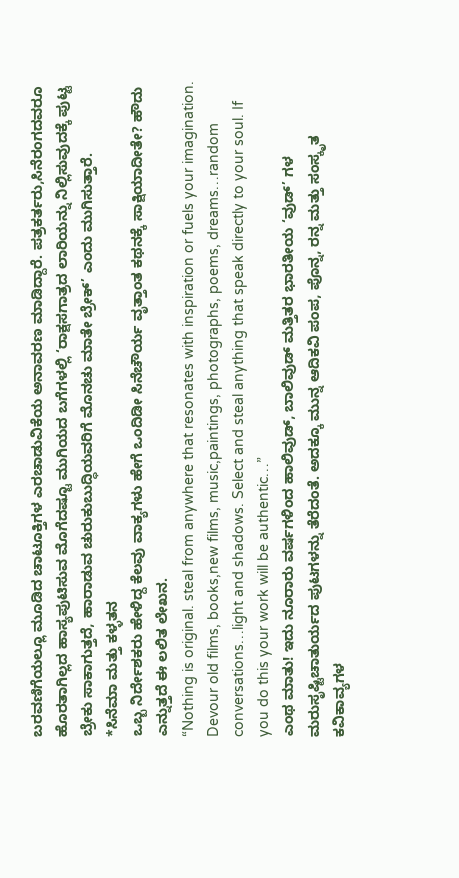ಬರವಣಿಗೆಯಲ್ಲೂ ಮೂಡಿದ ಚಾಟೂಕ್ತಿಗಳ ಎರಚಾಡುವಿಕೆಯ ಅನಾವರಣ ಮಾಡಿದ್ದಾರೆ. ಪತ್ರಕರ್ತರು,ಸಿನೆರಂಗದವರೂ ಹೊರತಾಗಿಲ್ಲದ ಹಾಸ್ಯಪುಟಿಸುವ ಮೊಗೆದಷ್ಟೂ ಮುಗಿಯದ ಬಗೆಗಳಲ್ಲಿ ‘ರಾಕ್ಷಸಗಾತ್ರದ ಲಾರಿಯನ್ನು ನಿಲ್ಲಿಸುವುದಕ್ಕೆ ಪುಟ್ಟ ಬ್ರೇಕು ಸಾಕಾಗುತ್ತದೆ, ಹಾರಾಡುವ ಚುರುಕುಬುದ್ಧಿಯವರಿಗೆ ಮೊನಚು ಮಾತೇ ಬ್ರೇಕ್’ ಎಂದು ಮುಗಿಸುತ್ತಾರೆ.
*ಸಿನೆಮಾ ಮತ್ತು ಕಳ್ಳತನ
ಒಬ್ಬ ನಿರ್ದೇಶಕರು ಹೇಳಿದ್ದ ಕೆಲವು ವಾಕ್ಯಗಳು ಹೇಗೆ ಒಂದಿಡೀ ಸಿನೆಚೌರ್ಯ ವೃತ್ತಾಂತ ಕಥನಕ್ಕೆ ಸಾಕ್ಷಿಯಾದೀತೇ? ಹೌದು ಎನ್ನುತ್ತದೆ ಈ ಲಲಿತ ಲೇಖನ.
“Nothing is original. steal from anywhere that resonates with inspiration or fuels your imagination. Devour old films, books,new films, music,paintings, photographs, poems, dreams…random conversations…light and shadows. Select and steal anything that speak directly to your soul. If you do this your work will be authentic…”
ಎಂಥ ಮಾತು! ಇದು ನೂರಾರು ವರ್ಷಗಳಿಂದ ಹಾಲಿವುಡ್, ಬಾಲಿವುಡ್ ಮತ್ತಿತರ ಭಾರತೀಯ ‘ವುಡ್’ ಗಳ ಮರುಸೃಷ್ಟಿಚಾತುರ್ಯದ ಪುಟಗಳನ್ನು ತೆರೆದಂತೆ. ಅದಕ್ಕೂ ಮುನ್ನ ಆದಿಕವಿ ಪಂಪ, ಪೊನ್ನ, ರನ್ನ ಮತ್ತು ಸಂಸ್ಕೃತ ಕವಿಕಾವ್ಯಗಳ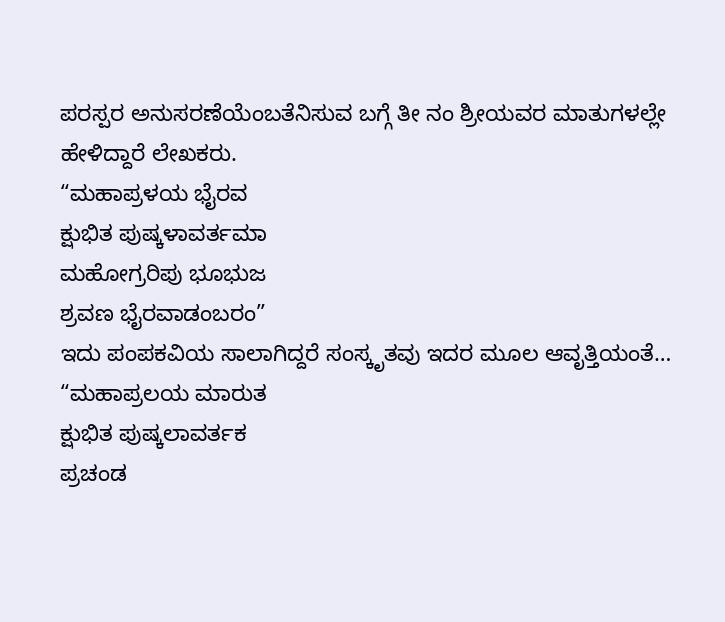ಪರಸ್ಪರ ಅನುಸರಣೆಯೆಂಬತೆನಿಸುವ ಬಗ್ಗೆ ತೀ ನಂ ಶ್ರೀಯವರ ಮಾತುಗಳಲ್ಲೇ ಹೇಳಿದ್ದಾರೆ ಲೇಖಕರು.
“ಮಹಾಪ್ರಳಯ ಭೈರವ
ಕ್ಷುಭಿತ ಪುಷ್ಕಳಾವರ್ತಮಾ
ಮಹೋಗ್ರರಿಪು ಭೂಭುಜ
ಶ್ರವಣ ಭೈರವಾಡಂಬರಂ”
ಇದು ಪಂಪಕವಿಯ ಸಾಲಾಗಿದ್ದರೆ ಸಂಸ್ಕೃತವು ಇದರ ಮೂಲ ಆವೃತ್ತಿಯಂತೆ…
“ಮಹಾಪ್ರಲಯ ಮಾರುತ
ಕ್ಷುಭಿತ ಪುಷ್ಕಲಾವರ್ತಕ
ಪ್ರಚಂಡ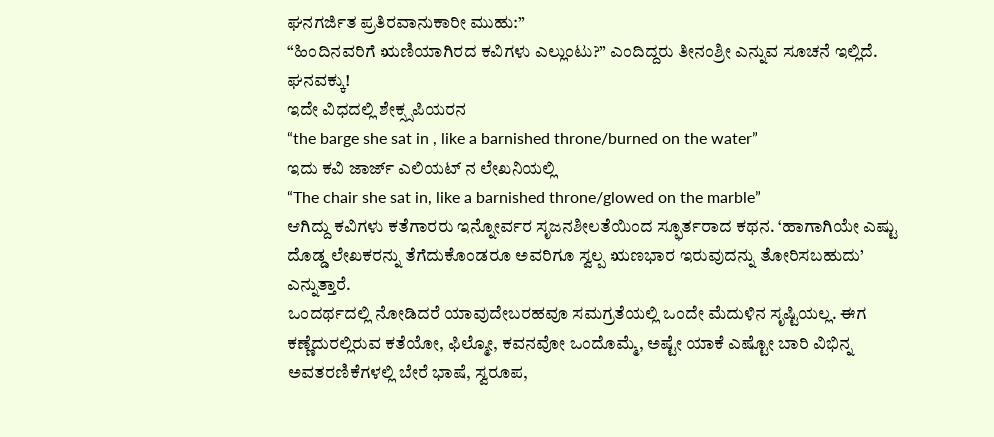ಘನಗರ್ಜಿತ ಪ್ರತಿರವಾನುಕಾರೀ ಮುಹು:”
“ಹಿಂದಿನವರಿಗೆ ಋಣಿಯಾಗಿರದ ಕವಿಗಳು ಎಲ್ಲುಂಟು?” ಎಂದಿದ್ದರು ತೀನಂಶ್ರೀ ಎನ್ನುವ ಸೂಚನೆ ಇಲ್ಲಿದೆ. ಘನವಕ್ಕು!
ಇದೇ ವಿಧದಲ್ಲಿ ಶೇಕ್ಸ್ಸಪಿಯರನ
“the barge she sat in , like a barnished throne/burned on the water”
ಇದು ಕವಿ ಜಾರ್ಜ್ ಎಲಿಯಟ್ ನ ಲೇಖನಿಯಲ್ಲಿ
“The chair she sat in, like a barnished throne/glowed on the marble”
ಆಗಿದ್ದು ಕವಿಗಳು ಕತೆಗಾರರು ಇನ್ನೋರ್ವರ ಸೃಜನಶೀಲತೆಯಿಂದ ಸ್ಫೂರ್ತರಾದ ಕಥನ. ‘ಹಾಗಾಗಿಯೇ ಎಷ್ಟು ದೊಡ್ಡ ಲೇಖಕರನ್ನು ತೆಗೆದುಕೊಂಡರೂ ಅವರಿಗೂ ಸ್ವಲ್ಪ ಋಣಭಾರ ಇರುವುದನ್ನು ತೋರಿಸಬಹುದು’ ಎನ್ನುತ್ತಾರೆ.
ಒಂದರ್ಥದಲ್ಲಿ ನೋಡಿದರೆ ಯಾವುದೇಬರಹವೂ ಸಮಗ್ರತೆಯಲ್ಲಿ ಒಂದೇ ಮೆದುಳಿನ ಸೃಷ್ಟಿಯಲ್ಲ. ಈಗ ಕಣ್ಣೆದುರಲ್ಲಿರುವ ಕತೆಯೋ, ಫಿಲ್ಮೋ, ಕವನವೋ ಒಂದೊಮ್ಮೆ, ಅಷ್ಟೇ ಯಾಕೆ ಎಷ್ಟೋ ಬಾರಿ ವಿಭಿನ್ನ ಅವತರಣಿಕೆಗಳಲ್ಲಿ ಬೇರೆ ಭಾಷೆ, ಸ್ವರೂಪ,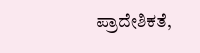ಪ್ರಾದೇಶಿಕತೆ,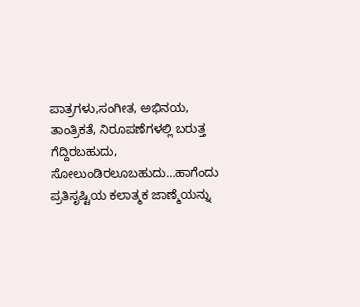ಪಾತ್ರಗಳು,ಸಂಗೀತ, ಅಭಿನಯ, ತಾಂತ್ರಿಕತೆ, ನಿರೂಪಣೆಗಳಲ್ಲಿ ಬರುತ್ತ ಗೆದ್ದಿರಬಹುದು, ಸೋಲುಂಡಿರಲೂಬಹುದು…ಹಾಗೆಂದು ಪ್ರತಿಸೃಷ್ಟಿಯ ಕಲಾತ್ಮಕ ಜಾಣ್ಮೆಯನ್ನು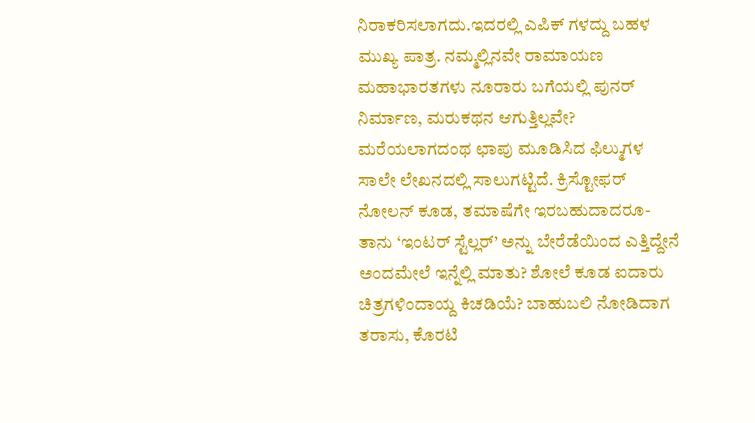ನಿರಾಕರಿಸಲಾಗದು.ಇದರಲ್ಲಿ ಎಪಿಕ್ ಗಳದ್ದು ಬಹಳ ಮುಖ್ಯ ಪಾತ್ರ. ನಮ್ಮಲ್ಲಿನವೇ ರಾಮಾಯಣ ಮಹಾಭಾರತಗಳು ನೂರಾರು ಬಗೆಯಲ್ಲಿ ಪುನರ್ ನಿರ್ಮಾಣ, ಮರುಕಥನ ಆಗುತ್ತಿಲ್ಲವೇ?
ಮರೆಯಲಾಗದಂಥ ಛಾಪು ಮೂಡಿಸಿದ ಫಿಲ್ಮುಗಳ ಸಾಲೇ ಲೇಖನದಲ್ಲಿ ಸಾಲುಗಟ್ಟಿದೆ. ಕ್ರಿಸ್ಟೋಫರ್ ನೋಲನ್ ಕೂಡ, ತಮಾಷೆಗೇ ಇರಬಹುದಾದರೂ- ತಾನು ‘ಇಂಟರ್ ಸ್ಟೆಲ್ಲರ್’ ಅನ್ನು ಬೇರೆಡೆಯಿಂದ ಎತ್ತಿದ್ದೇನೆ ಅಂದಮೇಲೆ ಇನ್ನೆಲ್ಲಿ ಮಾತು? ಶೋಲೆ ಕೂಡ ಐದಾರು ಚಿತ್ರಗಳಿಂದಾಯ್ದ ಕಿಚಡಿಯೆ? ಬಾಹುಬಲಿ ನೋಡಿದಾಗ ತರಾಸು, ಕೊರಟಿ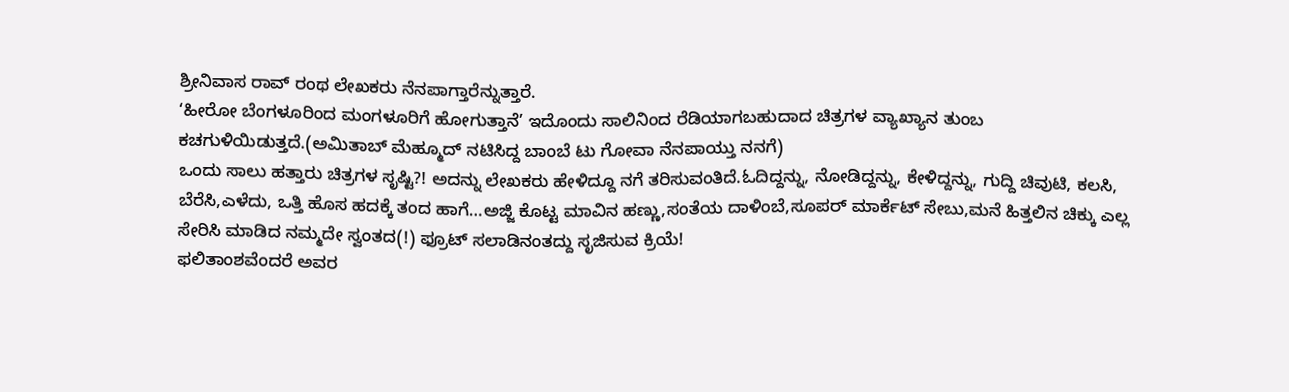ಶ್ರೀನಿವಾಸ ರಾವ್ ರಂಥ ಲೇಖಕರು ನೆನಪಾಗ್ತಾರೆನ್ನುತ್ತಾರೆ.
‘ಹೀರೋ ಬೆಂಗಳೂರಿಂದ ಮಂಗಳೂರಿಗೆ ಹೋಗುತ್ತಾನೆ’ ಇದೊಂದು ಸಾಲಿನಿಂದ ರೆಡಿಯಾಗಬಹುದಾದ ಚಿತ್ರಗಳ ವ್ಯಾಖ್ಯಾನ ತುಂಬ ಕಚಗುಳಿಯಿಡುತ್ತದೆ.(ಅಮಿತಾಬ್ ಮೆಹ್ಮೂದ್ ನಟಿಸಿದ್ದ ಬಾಂಬೆ ಟು ಗೋವಾ ನೆನಪಾಯ್ತು ನನಗೆ)
ಒಂದು ಸಾಲು ಹತ್ತಾರು ಚಿತ್ರಗಳ ಸೃಷ್ಟಿ?! ಅದನ್ನು ಲೇಖಕರು ಹೇಳಿದ್ದೂ ನಗೆ ತರಿಸುವಂತಿದೆ.ಓದಿದ್ದನ್ನು, ನೋಡಿದ್ದನ್ನು, ಕೇಳಿದ್ದನ್ನು, ಗುದ್ದಿ ಚಿವುಟಿ, ಕಲಸಿ, ಬೆರೆಸಿ,ಎಳೆದು, ಒತ್ತಿ ಹೊಸ ಹದಕ್ಕೆ ತಂದ ಹಾಗೆ…ಅಜ್ಜಿ ಕೊಟ್ಟ ಮಾವಿನ ಹಣ್ಣು,ಸಂತೆಯ ದಾಳಿಂಬೆ,ಸೂಪರ್ ಮಾರ್ಕೆಟ್ ಸೇಬು,ಮನೆ ಹಿತ್ತಲಿನ ಚಿಕ್ಕು ಎಲ್ಲ ಸೇರಿಸಿ ಮಾಡಿದ ನಮ್ಮದೇ ಸ್ವಂತದ(!) ಫ್ರೂಟ್ ಸಲಾಡಿನಂತದ್ದು ಸೃಜಿಸುವ ಕ್ರಿಯೆ!
ಫಲಿತಾಂಶವೆಂದರೆ ಅವರ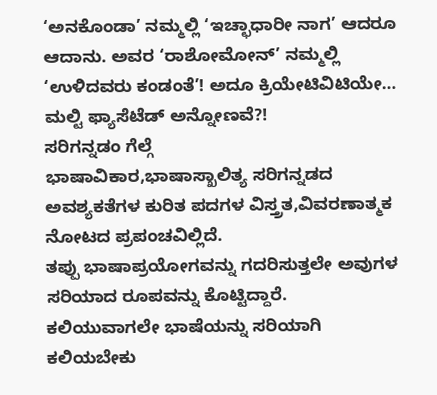‘ಅನಕೊಂಡಾ’ ನಮ್ಮಲ್ಲಿ ‘ಇಚ್ಛಾಧಾರೀ ನಾಗ’ ಆದರೂ ಆದಾನು. ಅವರ ‘ರಾಶೋಮೋನ್’ ನಮ್ಮಲ್ಲಿ ‘ಉಳಿದವರು ಕಂಡಂತೆ’! ಅದೂ ಕ್ರಿಯೇಟಿವಿಟಿಯೇ…
ಮಲ್ಟಿ ಫ್ಯಾಸೆಟೆಡ್ ಅನ್ನೋಣವೆ?!
ಸರಿಗನ್ನಡಂ ಗೆಲ್ಗೆ
ಭಾಷಾವಿಕಾರ,ಭಾಷಾಸ್ಖಾಲಿತ್ಯ ಸರಿಗನ್ನಡದ ಅವಶ್ಯಕತೆಗಳ ಕುರಿತ ಪದಗಳ ವಿಸ್ತ್ರತ,ವಿವರಣಾತ್ಮಕ ನೋಟದ ಪ್ರಪಂಚವಿಲ್ಲಿದೆ.
ತಪ್ಪು ಭಾಷಾಪ್ರಯೋಗವನ್ನು ಗದರಿಸುತ್ತಲೇ ಅವುಗಳ ಸರಿಯಾದ ರೂಪವನ್ನು ಕೊಟ್ಟಿದ್ದಾರೆ. ಕಲಿಯುವಾಗಲೇ ಭಾಷೆಯನ್ನು ಸರಿಯಾಗಿ ಕಲಿಯಬೇಕು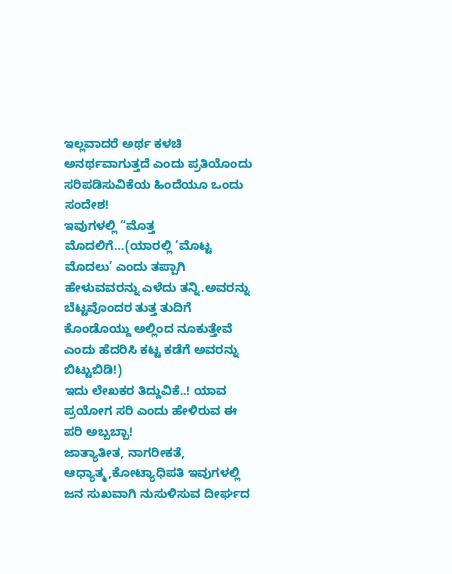ಇಲ್ಲವಾದರೆ ಅರ್ಥ ಕಳಚಿ ಅನರ್ಥವಾಗುತ್ತದೆ ಎಂದು ಪ್ರತಿಯೊಂದು ಸರಿಪಡಿಸುವಿಕೆಯ ಹಿಂದೆಯೂ ಒಂದು ಸಂದೇಶ!
ಇವುಗಳಲ್ಲಿ “ಮೊತ್ತ ಮೊದಲಿಗೆ…(ಯಾರಲ್ಲಿ ‘ಮೊಟ್ಟ ಮೊದಲು’ ಎಂದು ತಪ್ಪಾಗಿ ಹೇಳುವವರನ್ನು ಎಳೆದು ತನ್ನಿ.ಅವರನ್ನು ಬೆಟ್ಟವೊಂದರ ತುತ್ತ ತುದಿಗೆ ಕೊಂಡೊಯ್ದು ಅಲ್ಲಿಂದ ನೂಕುತ್ತೇವೆ ಎಂದು ಹೆದರಿಸಿ ಕಟ್ಟ ಕಡೆಗೆ ಅವರನ್ನು ಬಿಟ್ಟುಬಿಡಿ!)
ಇದು ಲೇಖಕರ ತಿದ್ದುವಿಕೆ..! ಯಾವ ಪ್ರಯೋಗ ಸರಿ ಎಂದು ಹೇಳಿರುವ ಈ ಪರಿ ಅಬ್ಬಬ್ಬಾ!
ಜಾತ್ಯಾತೀತ, ನಾಗರೀಕತೆ, ಆಧ್ಯಾತ್ಮ,ಕೋಟ್ಯಾಧಿಪತಿ ಇವುಗಳಲ್ಲಿ ಜನ ಸುಖವಾಗಿ ನುಸುಳಿಸುವ ದೀರ್ಘದ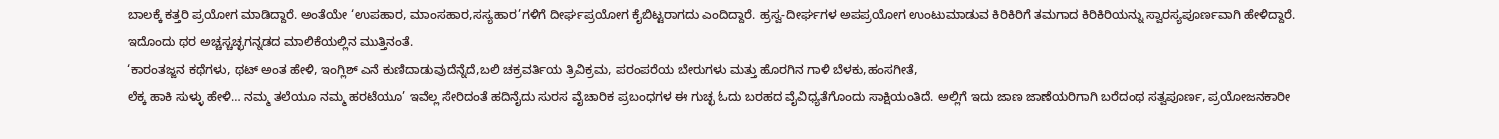ಬಾಲಕ್ಕೆ ಕತ್ತರಿ ಪ್ರಯೋಗ ಮಾಡಿದ್ದಾರೆ. ಅಂತೆಯೇ ‘ಉಪಹಾರ, ಮಾಂಸಹಾರ,ಸಸ್ಯಹಾರ’ಗಳಿಗೆ ದೀರ್ಘಪ್ರಯೋಗ ಕೈಬಿಟ್ಟರಾಗದು ಎಂದಿದ್ದಾರೆ. ಹ್ರಸ್ವ-ದೀರ್ಘಗಳ ಅಪಪ್ರಯೋಗ ಉಂಟುಮಾಡುವ ಕಿರಿಕಿರಿಗೆ ತಮಗಾದ ಕಿರಿಕಿರಿಯನ್ನು ಸ್ವಾರಸ್ಯಪೂರ್ಣವಾಗಿ ಹೇಳಿದ್ದಾರೆ. ಇದೊಂದು ಥರ ಅಚ್ಚಸ್ಚಚ್ಛಗನ್ನಡದ ಮಾಲಿಕೆಯಲ್ಲಿನ ಮುತ್ತಿನಂತೆ.
‘ಕಾರಂತಜ್ಜನ ಕಥೆಗಳು, ಥಟ್ ಅಂತ ಹೇಳಿ, ಇಂಗ್ಲಿಶ್ ಎನೆ ಕುಣಿದಾಡುವುದೆನ್ನೆದೆ,ಬಲಿ ಚಕ್ರವರ್ತಿಯ ತ್ರಿವಿಕ್ರಮ, ಪರಂಪರೆಯ ಬೇರುಗಳು ಮತ್ತು ಹೊರಗಿನ ಗಾಳಿ ಬೆಳಕು,ಹಂಸಗೀತೆ,
ಲೆಕ್ಕ ಹಾಕಿ ಸುಳ್ಳು ಹೇಳಿ… ನಮ್ಮ ತಲೆಯೂ ನಮ್ಮ ಹರಟೆಯೂ’ ಇವೆಲ್ಲ ಸೇರಿದಂತೆ ಹದಿನೈದು ಸುರಸ ವೈಚಾರಿಕ ಪ್ರಬಂಧಗಳ ಈ ಗುಚ್ಛ ಓದು ಬರಹದ ವೈವಿಧ್ಯತೆಗೊಂದು ಸಾಕ್ಷಿಯಂತಿದೆ. ಅಲ್ಲಿಗೆ ಇದು ಜಾಣ ಜಾಣೆಯರಿಗಾಗಿ ಬರೆದಂಥ ಸತ್ವಪೂರ್ಣ, ಪ್ರಯೋಜನಕಾರೀ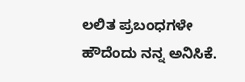ಲಲಿತ ಪ್ರಬಂಧಗಳೇ ಹೌದೆಂದು ನನ್ನ ಅನಿಸಿಕೆ.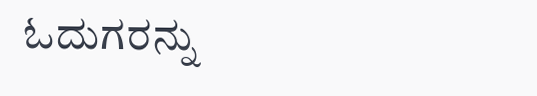ಓದುಗರನ್ನು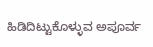ಹಿಡಿದಿಟ್ಟುಕೊಳ್ಳುವ ಅಪೂರ್ವ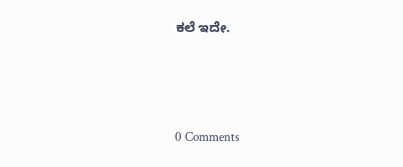ಕಲೆ ಇದೇ.






0 Comments